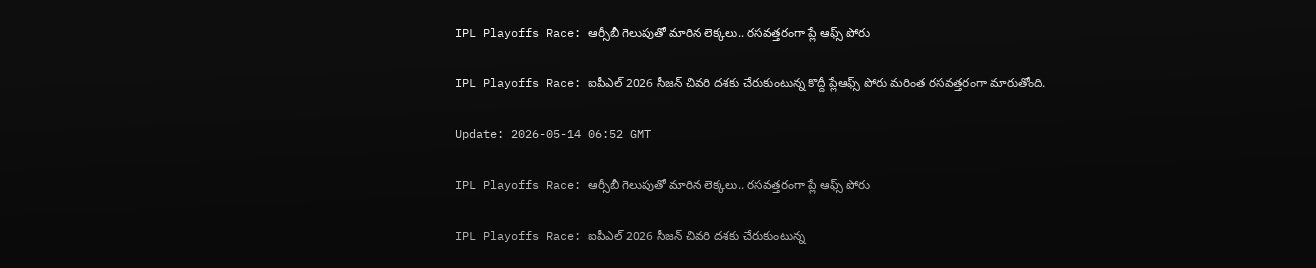IPL Playoffs Race: ఆర్సీబీ గెలుపుతో మారిన లెక్క‌లు.. ర‌స‌వ‌త్త‌రంగా ప్లే ఆఫ్స్ పోరు

IPL Playoffs Race: ఐపీఎల్ 2026 సీజన్ చివరి దశకు చేరుకుంటున్న కొద్దీ ప్లేఆఫ్స్ పోరు మరింత రసవత్తరంగా మారుతోంది.

Update: 2026-05-14 06:52 GMT

IPL Playoffs Race: ఆర్సీబీ గెలుపుతో మారిన లెక్క‌లు.. ర‌స‌వ‌త్త‌రంగా ప్లే ఆఫ్స్ పోరు

IPL Playoffs Race: ఐపీఎల్ 2026 సీజన్ చివరి దశకు చేరుకుంటున్న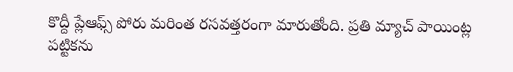కొద్దీ ప్లేఆఫ్స్ పోరు మరింత రసవత్తరంగా మారుతోంది. ప్రతి మ్యాచ్ పాయింట్ల పట్టికను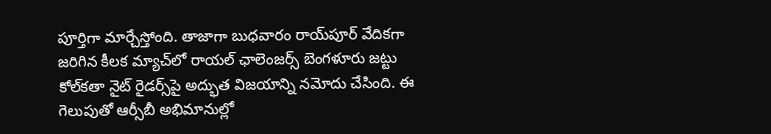పూర్తిగా మార్చేస్తోంది. తాజాగా బుధ‌వారం రాయ్‌పూర్ వేదికగా జరిగిన కీలక మ్యాచ్‌లో రాయల్ ఛాలెంజర్స్ బెంగళూరు జట్టు కోల్‌కతా నైట్ రైడర్స్‌పై అద్భుత విజయాన్ని నమోదు చేసింది. ఈ గెలుపుతో ఆర్సీబీ అభిమానుల్లో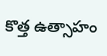కొత్త ఉత్సాహం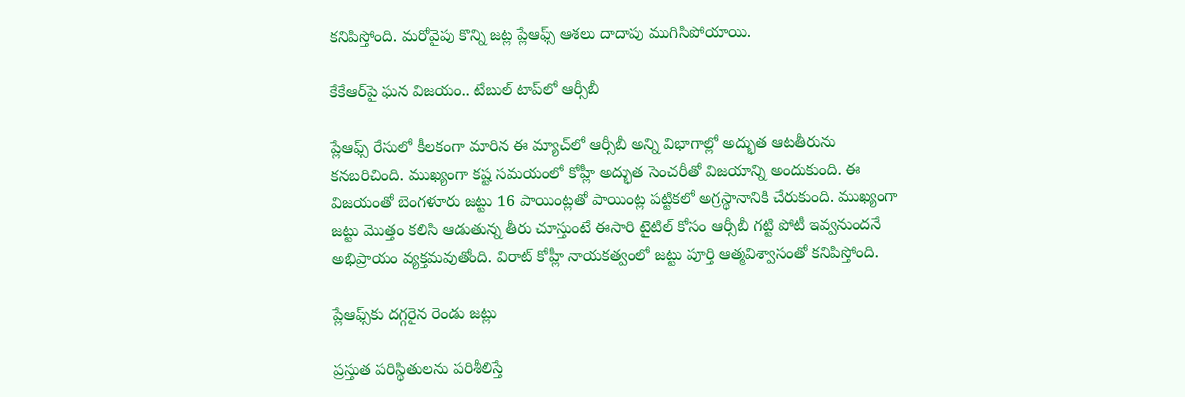కనిపిస్తోంది. మరోవైపు కొన్ని జట్ల ప్లేఆఫ్స్ ఆశలు దాదాపు ముగిసిపోయాయి.

కేకేఆర్‌పై ఘన విజయం.. టేబుల్ టాప్‌లో ఆర్సీబీ

ప్లేఆఫ్స్ రేసులో కీలకంగా మారిన ఈ మ్యాచ్‌లో ఆర్సీబీ అన్ని విభాగాల్లో అద్భుత ఆటతీరును కనబరిచింది. ముఖ్యంగా క‌ష్ట స‌మ‌యంలో కోహ్లీ అద్భుత సెంచ‌రీతో విజయాన్ని అందుకుంది. ఈ విజయంతో బెంగళూరు జట్టు 16 పాయింట్లతో పాయింట్ల పట్టికలో అగ్రస్థానానికి చేరుకుంది. ముఖ్యంగా జట్టు మొత్తం కలిసి ఆడుతున్న తీరు చూస్తుంటే ఈసారి టైటిల్ కోసం ఆర్సీబీ గట్టి పోటీ ఇవ్వనుందనే అభిప్రాయం వ్యక్తమవుతోంది. విరాట్ కోహ్లీ నాయకత్వంలో జట్టు పూర్తి ఆత్మవిశ్వాసంతో కనిపిస్తోంది.

ప్లేఆఫ్స్‌కు దగ్గరైన రెండు జట్లు

ప్రస్తుత పరిస్థితులను పరిశీలిస్తే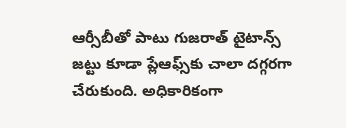ఆర్సీబీతో పాటు గుజరాత్ టైటాన్స్ జట్టు కూడా ప్లేఆఫ్స్‌కు చాలా దగ్గరగా చేరుకుంది. అధికారికంగా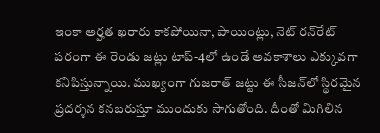ఇంకా అర్హత ఖరారు కాకపోయినా, పాయింట్లు, నెట్ రన్‌రేట్ పరంగా ఈ రెండు జట్లు టాప్-4లో ఉండే అవకాశాలు ఎక్కువగా కనిపిస్తున్నాయి. ముఖ్యంగా గుజరాత్ జట్టు ఈ సీజన్‌లో స్థిరమైన ప్రదర్శన కనబరుస్తూ ముందుకు సాగుతోంది. దీంతో మిగిలిన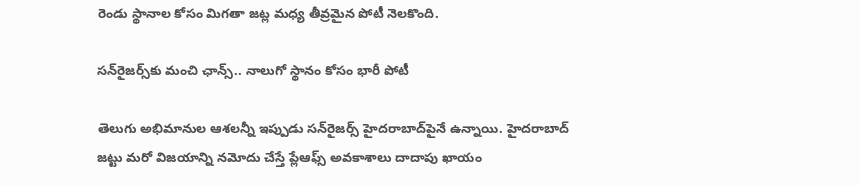రెండు స్థానాల కోసం మిగతా జట్ల మధ్య తీవ్రమైన పోటీ నెలకొంది.

సన్‌రైజర్స్‌కు మంచి ఛాన్స్.. నాలుగో స్థానం కోసం భారీ పోటీ

తెలుగు అభిమానుల ఆశలన్నీ ఇప్పుడు సన్‌రైజర్స్ హైదరాబాద్‌పైనే ఉన్నాయి. హైదరాబాద్ జట్టు మరో విజయాన్ని నమోదు చేస్తే ప్లేఆఫ్స్ అవకాశాలు దాదాపు ఖాయం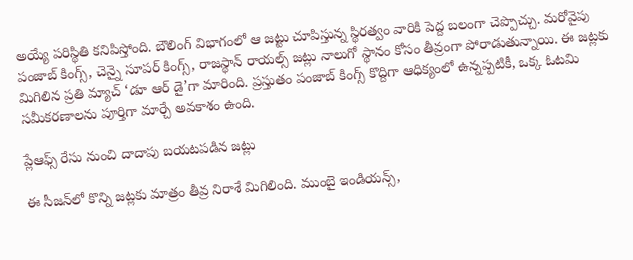అయ్యే పరిస్థితి కనిపిస్తోంది. బౌలింగ్ విభాగంలో ఆ జట్టు చూపిస్తున్న స్థిరత్వం వారికి పెద్ద బలంగా చెప్పొచ్చు. మరోవైపు పంజాబ్ కింగ్స్, చెన్నై సూపర్ కింగ్స్, రాజస్థాన్ రాయల్స్ జట్లు నాలుగో స్థానం కోసం తీవ్రంగా పోరాడుతున్నాయి. ఈ జట్లకు మిగిలిన ప్రతి మ్యాచ్ ‘డూ ఆర్ డై’గా మారింది. ప్రస్తుతం పంజాబ్ కింగ్స్ కొద్దిగా ఆధిక్యంలో ఉన్నప్పటికీ, ఒక్క ఓటమి సమీకరణాలను పూర్తిగా మార్చే అవకాశం ఉంది.

ప్లేఆఫ్స్ రేసు నుంచి దాదాపు బయటపడిన జట్లు

ఈ సీజన్‌లో కొన్ని జట్లకు మాత్రం తీవ్ర నిరాశే మిగిలింది. ముంబై ఇండియన్స్,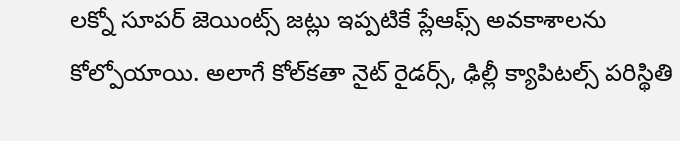లక్నో సూపర్ జెయింట్స్ జట్లు ఇప్పటికే ప్లేఆఫ్స్ అవకాశాలను కోల్పోయాయి. అలాగే కోల్‌కతా నైట్ రైడర్స్, ఢిల్లీ క్యాపిటల్స్ పరిస్థితి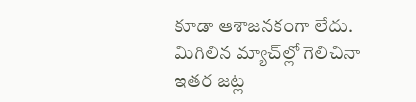కూడా ఆశాజనకంగా లేదు. మిగిలిన మ్యాచ్‌ల్లో గెలిచినా ఇతర జట్ల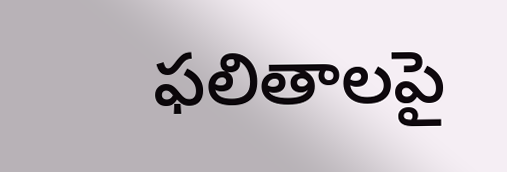ఫలితాలపై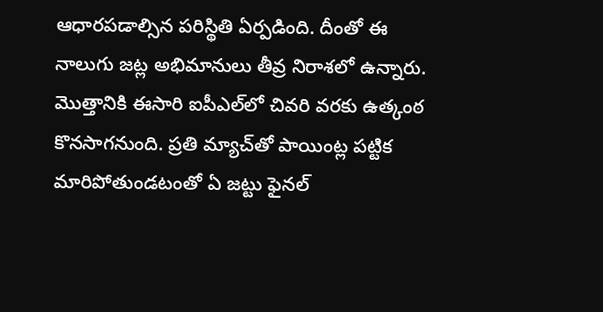ఆధారపడాల్సిన పరిస్థితి ఏర్పడింది. దీంతో ఈ నాలుగు జట్ల అభిమానులు తీవ్ర నిరాశలో ఉన్నారు. మొత్తానికి ఈసారి ఐపీఎల్‌లో చివరి వరకు ఉత్కంఠ కొనసాగనుంది. ప్రతి మ్యాచ్‌తో పాయింట్ల పట్టిక మారిపోతుండటంతో ఏ జట్టు ఫైనల్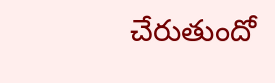చేరుతుందో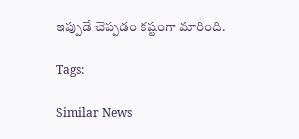ఇప్పుడే చెప్పడం కష్టంగా మారింది.

Tags:

Similar News